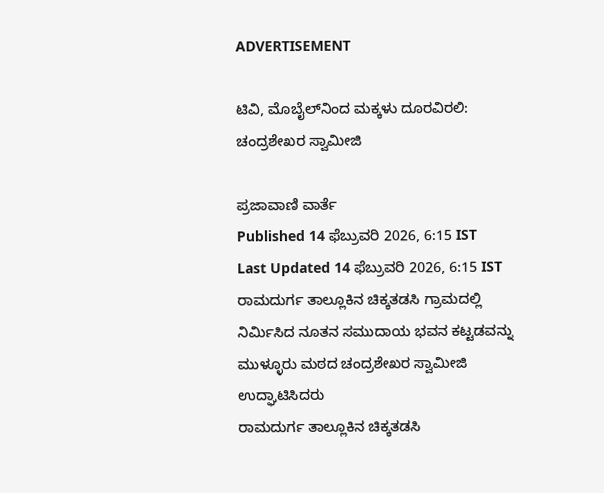ADVERTISEMENT

ಟಿವಿ, ಮೊಬೈಲ್‌ನಿಂದ ಮಕ್ಕಳು ದೂರವಿರಲಿ: ಚಂದ್ರಶೇಖರ ಸ್ವಾಮೀಜಿ

ಪ್ರಜಾವಾಣಿ ವಾರ್ತೆ
Published 14 ಫೆಬ್ರುವರಿ 2026, 6:15 IST
Last Updated 14 ಫೆಬ್ರುವರಿ 2026, 6:15 IST
ರಾಮದುರ್ಗ ತಾಲ್ಲೂಕಿನ ಚಿಕ್ಕತಡಸಿ ಗ್ರಾಮದಲ್ಲಿ ನಿರ್ಮಿಸಿದ ನೂತನ ಸಮುದಾಯ ಭವನ ಕಟ್ಟಡವನ್ನು ಮುಳ್ಳೂರು ಮಠದ ಚಂದ್ರಶೇಖರ ಸ್ವಾಮೀಜಿ ಉದ್ಘಾಟಿಸಿದರು
ರಾಮದುರ್ಗ ತಾಲ್ಲೂಕಿನ ಚಿಕ್ಕತಡಸಿ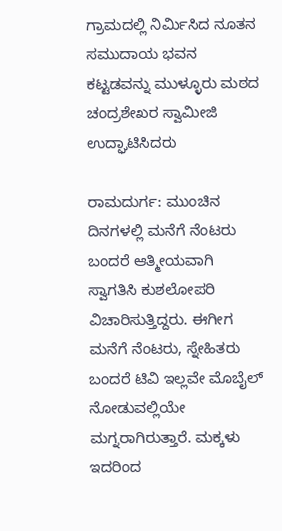ಗ್ರಾಮದಲ್ಲಿ ನಿರ್ಮಿಸಿದ ನೂತನ ಸಮುದಾಯ ಭವನ ಕಟ್ಟಡವನ್ನು ಮುಳ್ಳೂರು ಮಠದ ಚಂದ್ರಶೇಖರ ಸ್ವಾಮೀಜಿ ಉದ್ಘಾಟಿಸಿದರು

ರಾಮದುರ್ಗ: ಮುಂಚಿನ ದಿನಗಳಲ್ಲಿ ಮನೆಗೆ ನೆಂಟರು ಬಂದರೆ ಆತ್ಮೀಯವಾಗಿ ಸ್ವಾಗತಿಸಿ ಕುಶಲೋಪರಿ ವಿಚಾರಿಸುತ್ತಿದ್ದರು. ಈಗೀಗ ಮನೆಗೆ ನೆಂಟರು, ಸ್ನೇಹಿತರು ಬಂದರೆ ಟಿವಿ ಇಲ್ಲವೇ ಮೊಬೈಲ್‌ ನೋಡುವಲ್ಲಿಯೇ ಮಗ್ನರಾಗಿರುತ್ತಾರೆ. ಮಕ್ಕಳು ಇದರಿಂದ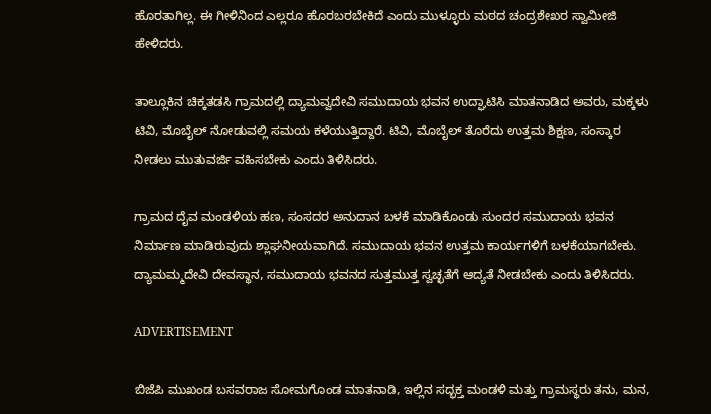ಹೊರತಾಗಿಲ್ಲ. ಈ ಗೀಳಿನಿಂದ ಎಲ್ಲರೂ ಹೊರಬರಬೇಕಿದೆ ಎಂದು ಮುಳ್ಳೂರು ಮಠದ ಚಂದ್ರಶೇಖರ ಸ್ವಾಮೀಜಿ ಹೇಳಿದರು.

ತಾಲ್ಲೂಕಿನ ಚಿಕ್ಕತಡಸಿ ಗ್ರಾಮದಲ್ಲಿ ದ್ಯಾಮವ್ವದೇವಿ ಸಮುದಾಯ ಭವನ ಉದ್ಘಾಟಿಸಿ ಮಾತನಾಡಿದ ಅವರು, ಮಕ್ಕಳು ಟಿವಿ, ಮೊಬೈಲ್‌ ನೋಡುವಲ್ಲಿ ಸಮಯ ಕಳೆಯುತ್ತಿದ್ದಾರೆ. ಟಿವಿ, ಮೊಬೈಲ್‌ ತೊರೆದು ಉತ್ತಮ ಶಿಕ್ಷಣ, ಸಂಸ್ಕಾರ ನೀಡಲು ಮುತುವರ್ಜಿ ವಹಿಸಬೇಕು ಎಂದು ತಿಳಿಸಿದರು.

ಗ್ರಾಮದ ದೈವ ಮಂಡಳಿಯ ಹಣ, ಸಂಸದರ ಅನುದಾನ ಬಳಕೆ ಮಾಡಿಕೊಂಡು ಸುಂದರ ಸಮುದಾಯ ಭವನ ನಿರ್ಮಾಣ ಮಾಡಿರುವುದು ಶ್ಲಾಘನೀಯವಾಗಿದೆ. ಸಮುದಾಯ ಭವನ ಉತ್ತಮ ಕಾರ್ಯಗಳಿಗೆ ಬಳಕೆಯಾಗಬೇಕು. ದ್ಯಾಮಮ್ಮದೇವಿ ದೇವಸ್ಥಾನ, ಸಮುದಾಯ ಭವನದ ಸುತ್ತಮುತ್ತ ಸ್ವಚ್ಛತೆಗೆ ಆದ್ಯತೆ ನೀಡಬೇಕು ಎಂದು ತಿಳಿಸಿದರು.

ADVERTISEMENT

ಬಿಜೆಪಿ ಮುಖಂಡ ಬಸವರಾಜ ಸೋಮಗೊಂಡ ಮಾತನಾಡಿ, ಇಲ್ಲಿನ ಸದ್ಭಕ್ತ ಮಂಡಳಿ ಮತ್ತು ಗ್ರಾಮಸ್ಥರು ತನು, ಮನ,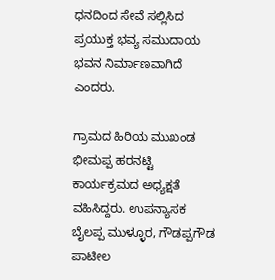ಧನದಿಂದ ಸೇವೆ ಸಲ್ಲಿಸಿದ ಪ್ರಯುಕ್ತ ಭವ್ಯ ಸಮುದಾಯ ಭವನ ನಿರ್ಮಾಣವಾಗಿದೆ ಎಂದರು.

ಗ್ರಾಮದ ಹಿರಿಯ ಮುಖಂಡ ಭೀಮಪ್ಪ ಹರನಟ್ಟಿ ಕಾರ್ಯಕ್ರಮದ ಅಧ್ಯಕ್ಷತೆ ವಹಿಸಿದ್ದರು. ಉಪನ್ಯಾಸಕ ಬೈಲಪ್ಪ ಮುಳ್ಳೂರ, ಗೌಡಪ್ಪಗೌಡ ಪಾಟೀಲ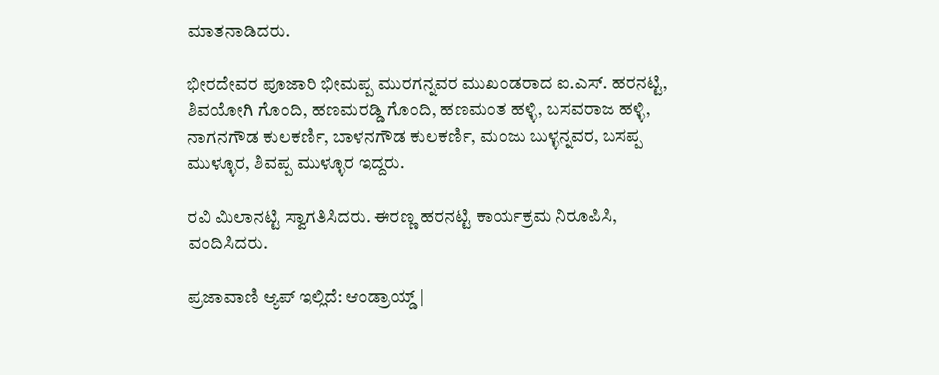ಮಾತನಾಡಿದರು.

ಭೀರದೇವರ ಪೂಜಾರಿ ಭೀಮಪ್ಪ ಮುರಗನ್ನವರ ಮುಖಂಡರಾದ ಐ.ಎಸ್. ಹರನಟ್ಟಿ, ಶಿವಯೋಗಿ ಗೊಂದಿ, ಹಣಮರಡ್ಡಿ ಗೊಂದಿ, ಹಣಮಂತ ಹಳ್ಳಿ, ಬಸವರಾಜ ಹಳ್ಳಿ, ನಾಗನಗೌಡ ಕುಲಕರ್ಣಿ, ಬಾಳನಗೌಡ ಕುಲಕರ್ಣಿ, ಮಂಜು ಬುಳ್ಳನ್ನವರ, ಬಸಪ್ಪ ಮುಳ್ಳೂರ, ಶಿವಪ್ಪ ಮುಳ್ಳೂರ ಇದ್ದರು.

ರವಿ ಮಿಲಾನಟ್ಟಿ ಸ್ವಾಗತಿಸಿದರು. ಈರಣ್ಣ ಹರನಟ್ಟಿ ಕಾರ್ಯಕ್ರಮ ನಿರೂಪಿಸಿ, ವಂದಿಸಿದರು.

ಪ್ರಜಾವಾಣಿ ಆ್ಯಪ್ ಇಲ್ಲಿದೆ: ಆಂಡ್ರಾಯ್ಡ್ |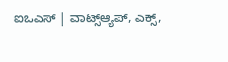ಐಒಎಸ್ | ವಾಟ್ಸ್ಆ್ಯಪ್, ಎಕ್ಸ್,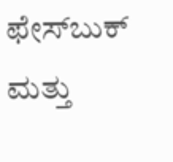ಫೇಸ್‌ಬುಕ್ ಮತ್ತು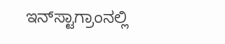ಇನ್‌ಸ್ಟಾಗ್ರಾಂನಲ್ಲಿ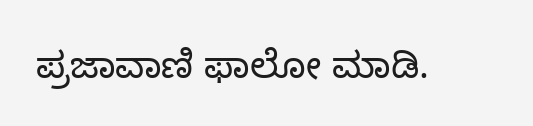ಪ್ರಜಾವಾಣಿ ಫಾಲೋ ಮಾಡಿ.